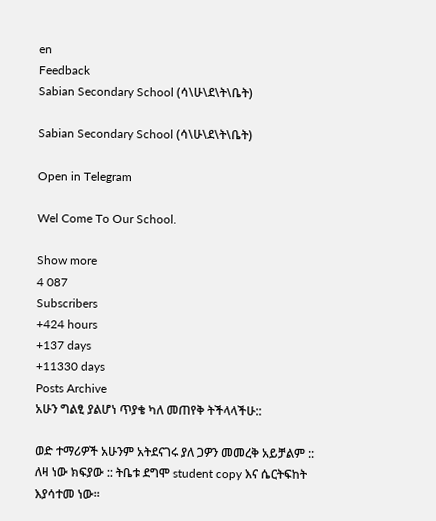en
Feedback
Sabian Secondary School (ሳ\ሁ\ደ\ት\ቤት)

Sabian Secondary School (ሳ\ሁ\ደ\ት\ቤት)

Open in Telegram

Wel Come To Our School.

Show more
4 087
Subscribers
+424 hours
+137 days
+11330 days
Posts Archive
አሁን ግልፂ ያልሆነ ጥያቄ ካለ መጠየቅ ትችላላችሁ::

ወድ ተማሪዎች አሁንም አትደናገሩ ያለ ጋዎን መመረቅ አይቻልም :: ለዛ ነው ክፍያው :: ትቤቱ ደግሞ student copy እና ሴርትፍከት እያሳተመ ነው፡፡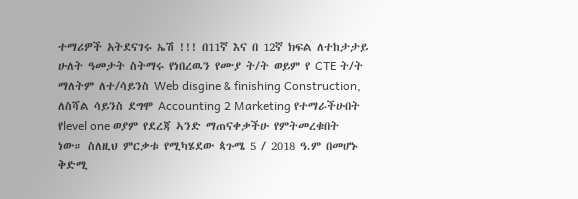ተማሪዎች አትደናገሩ ኤሽ !!! በ11ኛ እና በ 12ኛ ክፍል ለተከታታይ ሁለት ዓመታት ስትማሩ የነበረዉን የሙያ ት/ት ወይም የ CTE ት/ት ማለትም ለተ/ሳይንስ Web disgine & finishing Construction, ለስሻል ሳይንስ ደግሞ Accounting 2 Marketing የተማራችሁበት የlevel one ወያም የደረጃ ኣንድ ማጠናቀቃችሁ የምትመረቁበት ነው። ስለዚህ ምርቃቱ የሚካሄደው ጳጉሜ 5 / 2018 ዓ.ም በመሆኑ ቅድሚ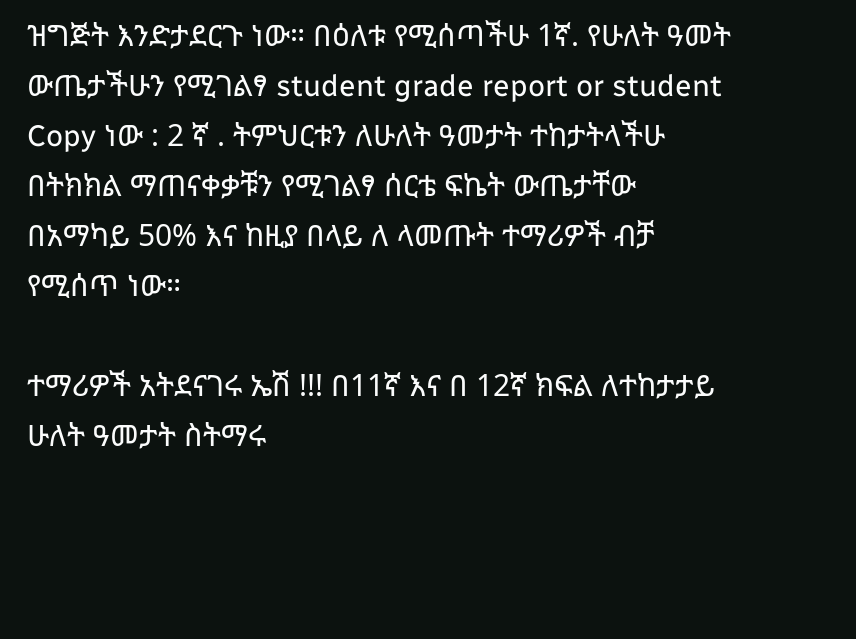ዝግጅት እንድታደርጉ ነው። በዕለቱ የሚሰጣችሁ 1ኛ. የሁለት ዓመት ውጤታችሁን የሚገልፃ student grade report or student Copy ነው : 2 ኛ . ትምህርቱን ለሁለት ዓመታት ተከታትላችሁ በትክክል ማጠናቀቃቹን የሚገልፃ ሰርቴ ፍኬት ውጤታቸው በአማካይ 50% እና ከዚያ በላይ ለ ላመጡት ተማሪዎች ብቻ የሚሰጥ ነው።

ተማሪዎች አትደናገሩ ኤሽ !!! በ11ኛ እና በ 12ኛ ክፍል ለተከታታይ ሁለት ዓመታት ስትማሩ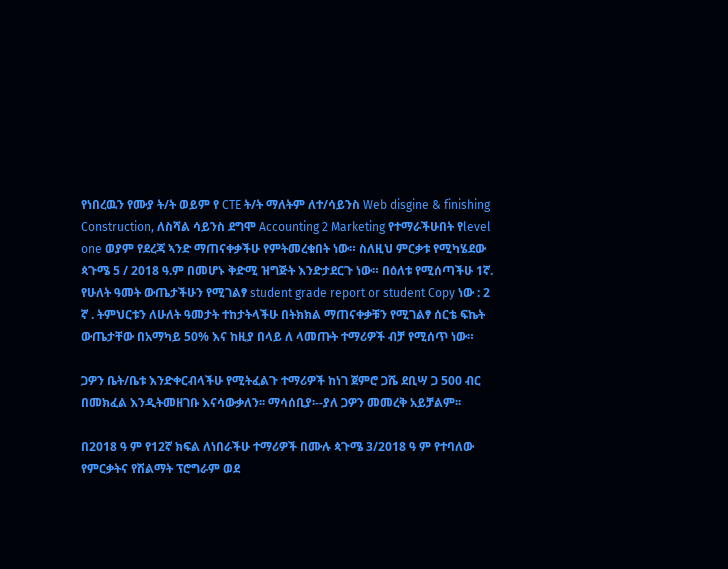የነበረዉን የሙያ ት/ት ወይም የ CTE ት/ት ማለትም ለተ/ሳይንስ Web disgine & finishing Construction, ለስሻል ሳይንስ ደግሞ Accounting 2 Marketing የተማራችሁበት የlevel one ወያም የደረጃ ኣንድ ማጠናቀቃችሁ የምትመረቁበት ነው። ስለዚህ ምርቃቱ የሚካሄደው ጳጉሜ 5 / 2018 ዓ.ም በመሆኑ ቅድሚ ዝግጅት እንድታደርጉ ነው። በዕለቱ የሚሰጣችሁ 1ኛ. የሁለት ዓመት ውጤታችሁን የሚገልፃ student grade report or student Copy ነው : 2 ኛ . ትምህርቱን ለሁለት ዓመታት ተከታትላችሁ በትክክል ማጠናቀቃቹን የሚገልፃ ሰርቴ ፍኬት ውጤታቸው በአማካይ 50% እና ከዚያ በላይ ለ ላመጡት ተማሪዎች ብቻ የሚሰጥ ነው።

ጋዎን ቤት/ቤቱ እንድቀርብላችሁ የሚትፈልጉ ተማሪዎች ከነገ ጀምሮ ጋሼ ደቢሣ ጋ 500 ብር በመክፈል እንዲትመዘገቡ እናሳውቃለን፡፡ ማሳሰቢያ፡--ያለ ጋዎን መመረቅ አይቻልም፡፡

በ2018 ዓ ም የ12ኛ ክፍል ለነበራችሁ ተማሪዎች በሙሉ ጳጉሜ 3/2018 ዓ ም የተባለው የምርቃትና የሽልማት ፕሮግራም ወደ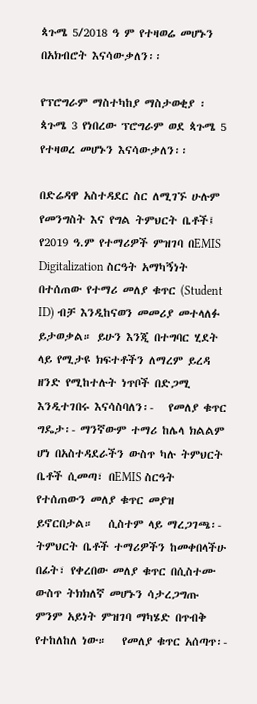ጳጉሜ 5/2018 ዓ ም የተዛወሬ መሆኑን በአክብሮት እናሳውቃለን፡፡

የፕሮግራም ማስተካከያ ማስታወቂያ ፡ ጳጉሜ 3 የነበረው ፕሮግራም ወደ ጳጉሜ 5 የተዛወረ መሆኑን እናሳውቃለን፡፡

በድሬዳዋ አስተዳደር ስር ለሚገኙ ሁሉም የመንግስት እና የግል ትምህርት ቤቶች፤   የ2019 ዓ.ም የተማሪዎች ምዝገባ በEMIS Digitalization ስርዓት አማካኝነት በተሰጠው የተማሪ መለያ ቁጥር (Student ID) ብቻ እንዲከናወን መመሪያ መተላለፉ ይታወቃል። ይሁን እንጂ በተግባር ሂደት ላይ የሚታዩ ክፍተቶችን ለማረም ይረዳ ዘንድ የሚከተሉት ነጥቦች በድጋሚ እንዲተገበሩ እናሳስባለን፡-   የመለያ ቁጥር ግዴታ፡- ማንኛውም ተማሪ ከሌላ ክልልም ሆነ በአስተዳደራችን ውስጥ ካሉ ትምህርት ቤቶች ሲመጣ፣ በEMIS ስርዓት የተሰጠውን መለያ ቁጥር መያዝ ይኖርበታል።   ሲስተም ላይ ማረጋገጫ፡- ትምህርት ቤቶች ተማሪዎችን ከመቀበላችሁ በፊት፣ የቀረበው መለያ ቁጥር በሲስተሙ ውስጥ ትክክለኛ መሆኑን ሳታረጋግጡ ምንም አይነት ምዝገባ ማካሄድ በጥብቅ የተከለከለ ነው።   የመለያ ቁጥር አሰጣጥ፡-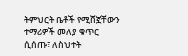ትምህርት ቤቶች የሚሸኟቸውን ተማሪዎች መለያ ቁጥር ሲሰጡ፣ ለስህተት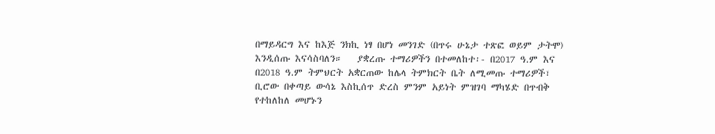በማይዳርግ እና ከእጅ ንክኪ ነፃ በሆነ መንገድ (በጥሩ ሁኔታ ተጽፎ ወይም ታትሞ) እንዲሰጡ እናሳስባለን።   ያቋረጡ ተማሪዎችን በተመለከተ፡- በ2017 ዓ.ም እና በ2018 ዓ.ም ትምህርት አቋርጠው ከሌላ ትምክርት ቤት ለሚመጡ ተማሪዎች፣ ቢሮው በቀጣይ ውሳኔ እስኪሰጥ ድረስ ምንም አይነት ምዝገባ ማካሄድ በጥብቅ የተከለከለ መሆኑን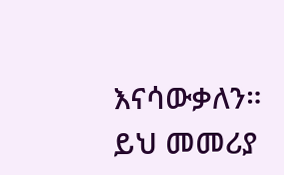እናሳውቃለን።   ይህ መመሪያ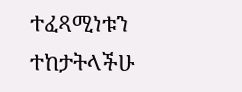ተፈጻሚነቱን ተከታትላችሁ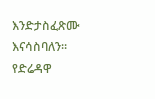እንድታስፈጽሙ እናሳስባለን።   የድሬዳዋ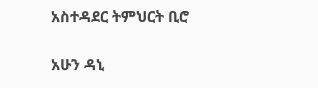አስተዳደር ትምህርት ቢሮ

አሁን ዳኒ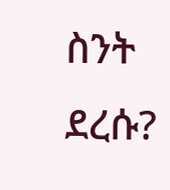ስንት ደረሱ?